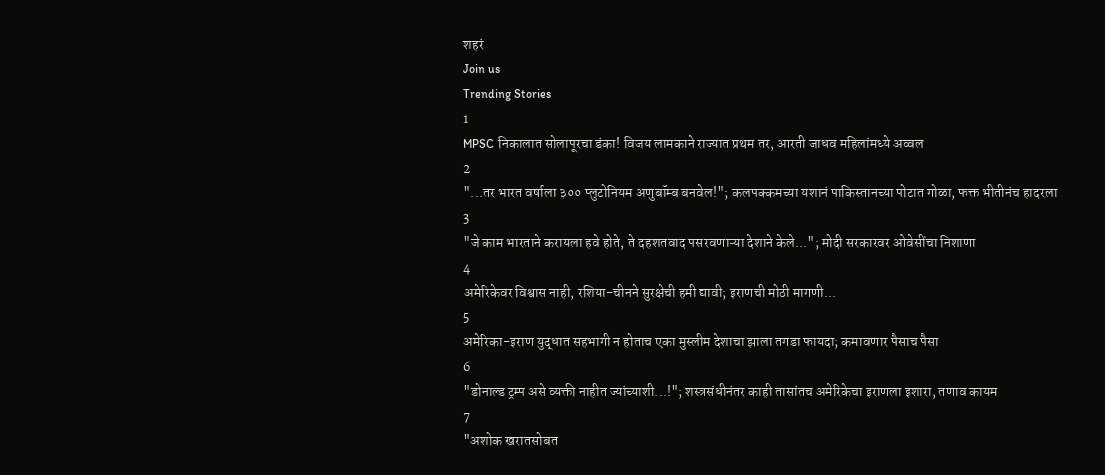शहरं
Join us
Trending Stories
1
MPSC निकालात सोलापूरचा डंका! विजय लामकाने राज्यात प्रथम तर, आरती जाधव महिलांमध्ये अव्वल
2
"...तर भारत वर्षाला ३०० प्लुटोनियम अणुबॉम्ब बनवेल!"; कलपक्कमच्या यशानं पाकिस्तानच्या पोटात गोळा, फक्त भीतीनंच हादरला
3
"जे काम भारताने करायला हवे होते, ते दहशतवाद पसरवणाऱ्या देशाने केले..."; मोदी सरकारवर ओवेसींचा निशाणा
4
अमेरिकेवर विश्वास नाही, रशिया-चीनने सुरक्षेची हमी द्यावी; इराणची मोठी मागणी...
5
अमेरिका-इराण युद्धात सहभागी न होताच एका मुस्लीम देशाचा झाला तगडा फायदा; कमावणार पैसाच पैसा
6
"डोनाल्ड ट्रम्प असे व्यक्ती नाहीत ज्यांच्याशी...!"; शस्त्रसंधीनंतर काही तासांतच अमेरिकेचा इराणला इशारा, तणाव कायम
7
"अशोक खरातसोबत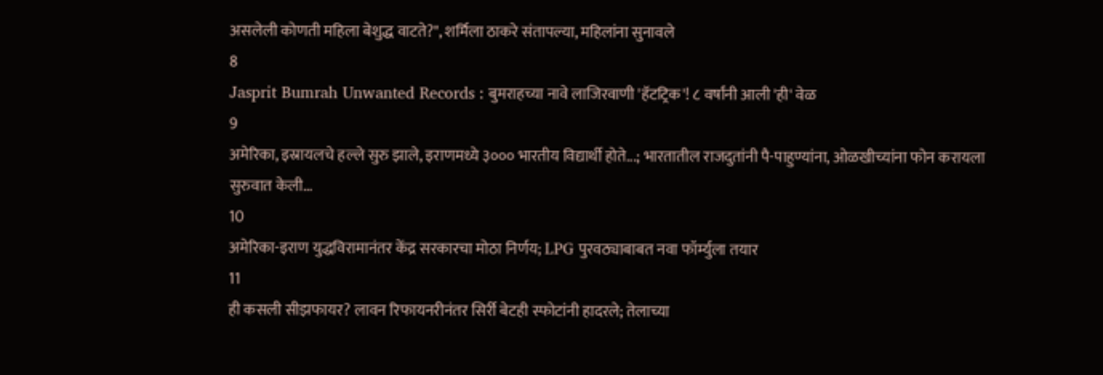असलेली कोणती महिला बेशुद्ध वाटते?", शर्मिला ठाकरे संतापल्या, महिलांना सुनावले
8
Jasprit Bumrah Unwanted Records : बुमराहच्या नावे लाजिरवाणी 'हॅटट्रिक'! ८ वर्षांनी आली 'ही' वेळ
9
अमेरिका, इस्रायलचे हल्ले सुरु झाले, इराणमध्ये ३००० भारतीय विद्यार्थी होते...; भारतातील राजदुतांनी पै-पाहुण्यांना, ओळखीच्यांना फोन करायला सुरुवात केली...
10
अमेरिका-इराण युद्धविरामानंतर केंद्र सरकारचा मोठा निर्णय; LPG पुरवठ्याबाबत नवा फॉर्म्युला तयार
11
ही कसली सीझफायर? लावन रिफायनरीनंतर सिर्री बेटही स्फोटांनी हादरले; तेलाच्या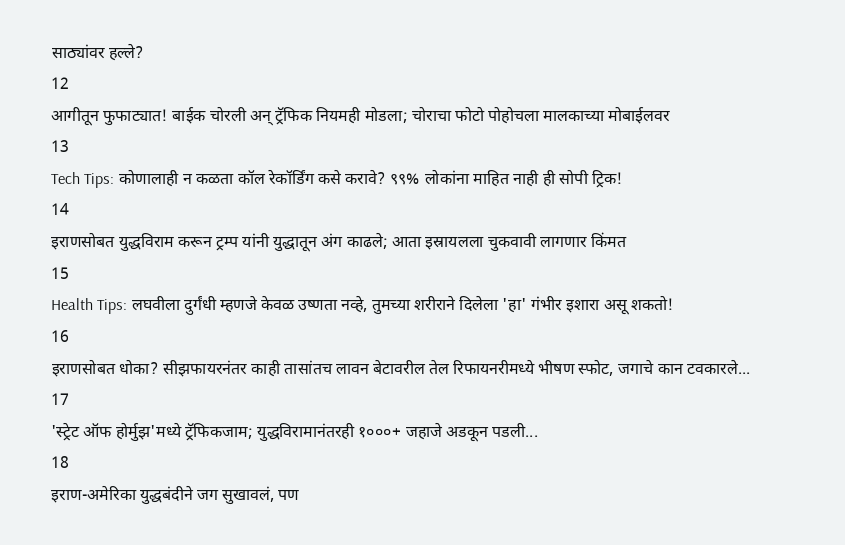साठ्यांवर हल्ले?
12
आगीतून फुफाट्यात! बाईक चोरली अन् ट्रॅफिक नियमही मोडला; चोराचा फोटो पोहोचला मालकाच्या मोबाईलवर
13
Tech Tips: कोणालाही न कळता कॉल रेकॉर्डिंग कसे करावे? ९९% लोकांना माहित नाही ही सोपी ट्रिक!
14
इराणसोबत युद्धविराम करून ट्रम्प यांनी युद्धातून अंग काढले; आता इस्रायलला चुकवावी लागणार किंमत
15
Health Tips: लघवीला दुर्गंधी म्हणजे केवळ उष्णता नव्हे, तुमच्या शरीराने दिलेला 'हा' गंभीर इशारा असू शकतो!
16
इराणसोबत धोका? सीझफायरनंतर काही तासांतच लावन बेटावरील तेल रिफायनरीमध्ये भीषण स्फोट, जगाचे कान टवकारले...
17
'स्ट्रेट ऑफ होर्मुझ'मध्ये ट्रॅफिकजाम; युद्धविरामानंतरही १०००+ जहाजे अडकून पडली...
18
इराण-अमेरिका युद्धबंदीने जग सुखावलं, पण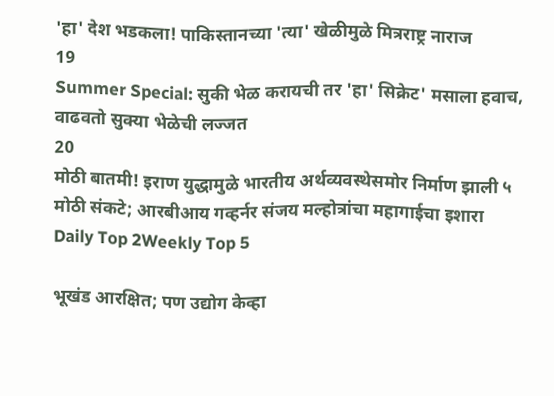'हा' देश भडकला! पाकिस्तानच्या 'त्या' खेळीमुळे मित्रराष्ट्र नाराज
19
Summer Special: सुकी भेळ करायची तर 'हा' सिक्रेट' मसाला हवाच, वाढवतो सुक्या भेळेची लज्जत
20
मोठी बातमी! इराण युद्धामुळे भारतीय अर्थव्यवस्थेसमोर निर्माण झाली ५ मोठी संकटे; आरबीआय गव्हर्नर संजय मल्होत्रांचा महागाईचा इशारा
Daily Top 2Weekly Top 5

भूखंड आरक्षित; पण उद्योग केव्हा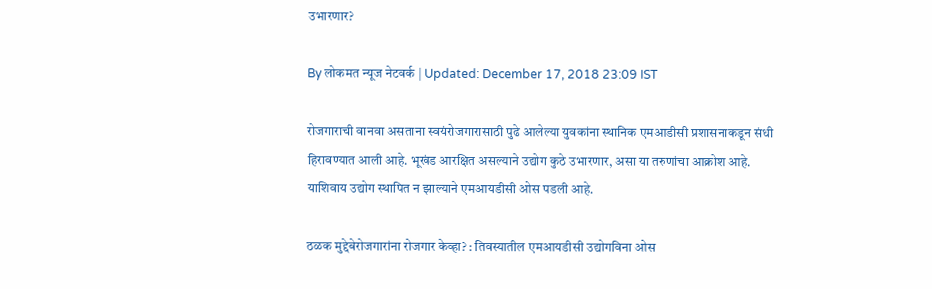उभारणार?

By लोकमत न्यूज नेटवर्क | Updated: December 17, 2018 23:09 IST

रोजगाराची वानवा असताना स्वयंरोजगारासाठी पुढे आलेल्या युवकांना स्थानिक एमआडीसी प्रशासनाकडून संधी हिरावण्यात आली आहे. भूखंड आरक्षित असल्याने उद्योग कुठे उभारणार, असा या तरुणांचा आक्रोश आहे. याशिवाय उद्योग स्थापित न झाल्याने एमआयडीसी ओस पडली आहे.

ठळक मुद्देबेरोजगारांना रोजगार केव्हा? : तिवस्यातील एमआयडीसी उद्योगविना ओस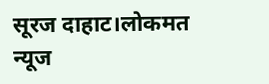सूरज दाहाट।लोकमत न्यूज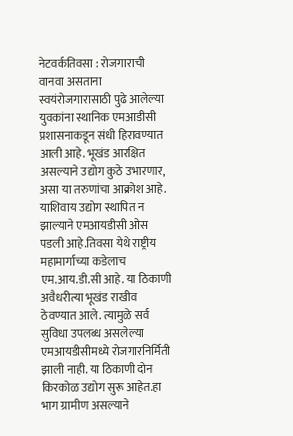नेटवर्कतिवसा : रोजगाराची वानवा असताना स्वयंरोजगारासाठी पुढे आलेल्या युवकांना स्थानिक एमआडीसी प्रशासनाकडून संधी हिरावण्यात आली आहे. भूखंड आरक्षित असल्याने उद्योग कुठे उभारणार, असा या तरुणांचा आक्रोश आहे. याशिवाय उद्योग स्थापित न झाल्याने एमआयडीसी ओस पडली आहे.तिवसा येथे राष्ट्रीय महामार्गाच्या कडेलाच एम.आय.डी.सी आहे. या ठिकाणी अवैधरीत्या भूखंड राखीव ठेवण्यात आले. त्यामुळे सर्व सुविधा उपलब्ध असलेल्या एमआयडीसीमध्ये रोजगारनिर्मिती झाली नाही. या ठिकाणी दोन किरकोळ उद्योग सुरू आहेत.हा भाग ग्रामीण असल्याने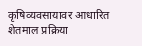कृषिव्यवसायावर आधारित शेतमाल प्रक्रिया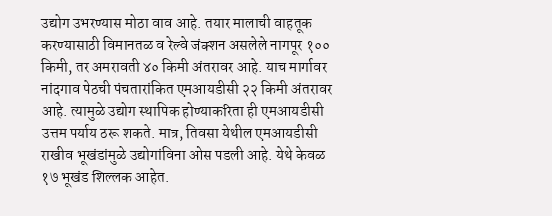उद्योग उभरण्यास मोठा वाव आहे. तयार मालाची वाहतूक करण्यासाठी विमानतळ व रेल्वे जंक्शन असलेले नागपूर १०० किमी, तर अमरावती ४० किमी अंतरावर आहे. याच मार्गावर नांदगाव पेठची पंचतारांकित एमआयडीसी २२ किमी अंतरावर आहे. त्यामुळे उद्योग स्थापिक होण्याकरिता ही एमआयडीसी उत्तम पर्याय ठरू शकते. मात्र, तिवसा येथील एमआयडीसी राखीव भूखंडांमुळे उद्योगांविना ओस पडली आहे. येथे केवळ १७ भूखंड शिल्लक आहेत.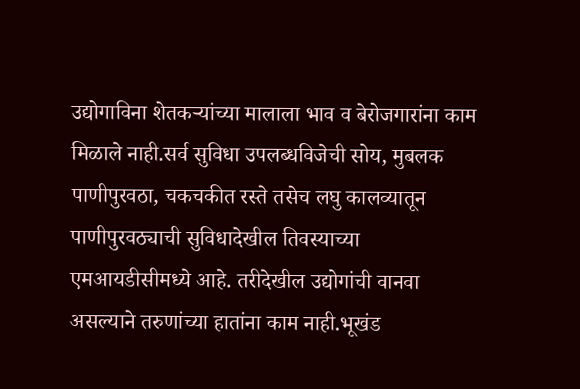उद्योगाविना शेतकऱ्यांच्या मालाला भाव व बेरोजगारांना काम मिळाले नाही.सर्व सुविधा उपलब्धविजेची सोय, मुबलक पाणीपुरवठा, चकचकीत रस्ते तसेच लघु कालव्यातून पाणीपुरवठ्याची सुविधादेखील तिवस्याच्या एमआयडीसीमध्ये आहे. तरीदेखील उद्योगांची वानवा असल्याने तरुणांच्या हातांना काम नाही.भूखंड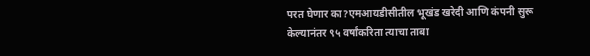परत घेणार का?एमआयडीसीतील भूखंड खरेदी आणि कंपनी सुरू केल्यानंतर ९५ वर्षांकरिता त्याचा ताबा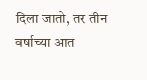दिला जातो, तर तीन वर्षाच्या आत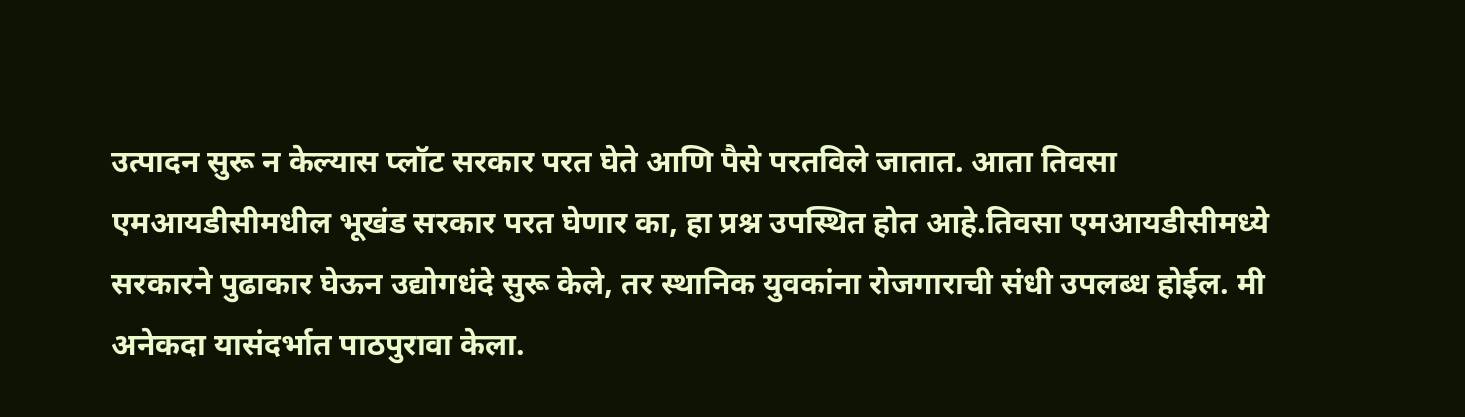उत्पादन सुरू न केल्यास प्लॉट सरकार परत घेते आणि पैसे परतविले जातात. आता तिवसा एमआयडीसीमधील भूखंड सरकार परत घेणार का, हा प्रश्न उपस्थित होत आहे.तिवसा एमआयडीसीमध्ये सरकारने पुढाकार घेऊन उद्योगधंदे सुरू केले, तर स्थानिक युवकांना रोजगाराची संधी उपलब्ध होईल. मी अनेकदा यासंदर्भात पाठपुरावा केला.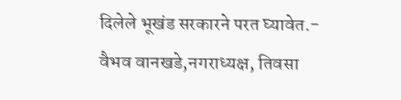दिलेले भूखंड सरकारने परत घ्यावेत.- वैभव वानखडे,नगराध्यक्ष, तिवसा